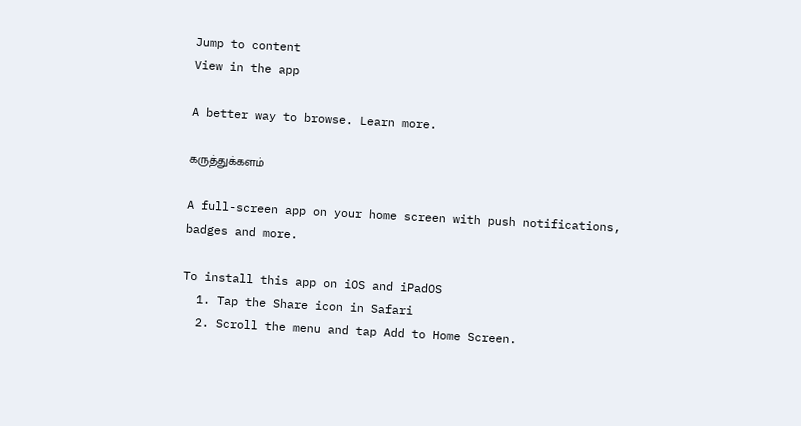Jump to content
View in the app

A better way to browse. Learn more.

கருத்துக்களம்

A full-screen app on your home screen with push notifications, badges and more.

To install this app on iOS and iPadOS
  1. Tap the Share icon in Safari
  2. Scroll the menu and tap Add to Home Screen.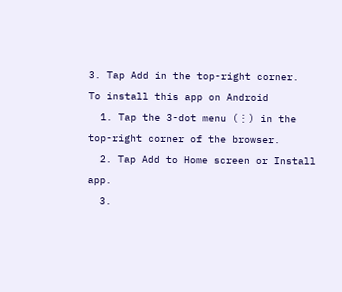3. Tap Add in the top-right corner.
To install this app on Android
  1. Tap the 3-dot menu (⋮) in the top-right corner of the browser.
  2. Tap Add to Home screen or Install app.
  3.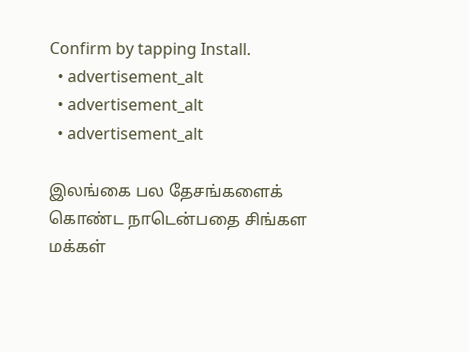Confirm by tapping Install.
  • advertisement_alt
  • advertisement_alt
  • advertisement_alt

இலங்கை பல தேசங்களைக் கொண்ட நாடென்பதை சிங்கள மக்கள்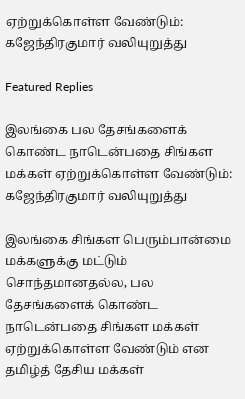ஏற்றுக்கொள்ள வேண்டும்: கஜேந்திரகுமார் வலியுறுத்து

Featured Replies

இலங்கை பல தேசங்களைக் கொண்ட நாடென்பதை சிங்கள மக்கள் ஏற்றுக்கொள்ள வேண்டும்: கஜேந்திரகுமார் வலியுறுத்து

இலங்கை சிங்கள பெரும்பான்மை மக்களுக்கு மட்டும் சொந்தமானதல்ல, பல தேசங்களைக் கொண்ட நாடென்பதை சிங்கள மக்கள் ஏற்றுக்கொள்ள வேண்டும் என தமிழ்த் தேசிய மக்கள்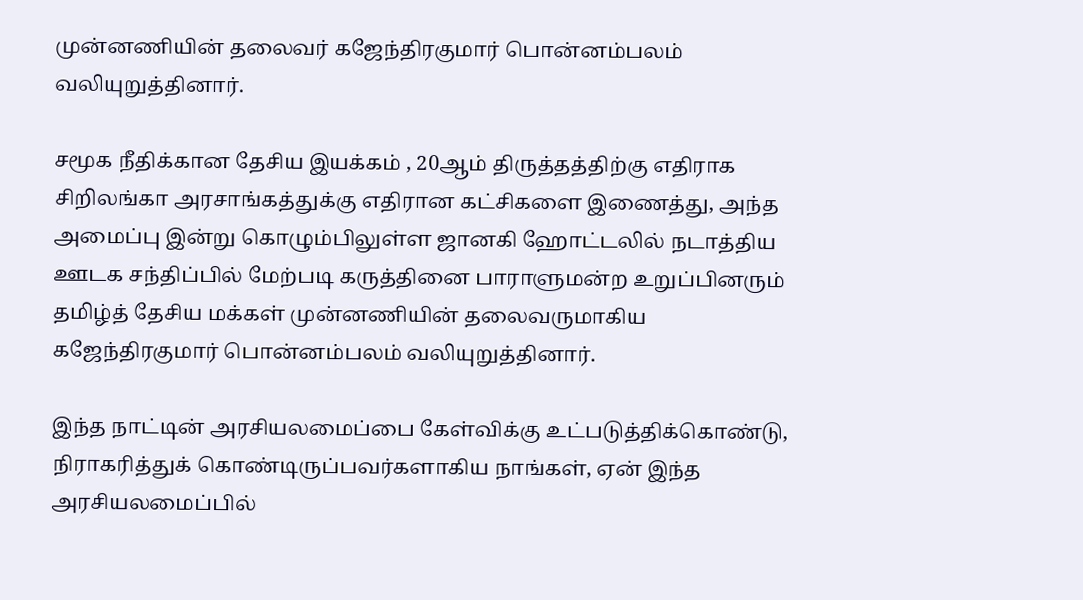முன்னணியின் தலைவர் கஜேந்திரகுமார் பொன்னம்பலம் வலியுறுத்தினார்.

சமூக நீதிக்கான தேசிய இயக்கம் , 20ஆம் திருத்தத்திற்கு எதிராக சிறிலங்கா அரசாங்கத்துக்கு எதிரான கட்சிகளை இணைத்து, அந்த அமைப்பு இன்று கொழும்பிலுள்ள ஜானகி ஹோட்டலில் நடாத்திய ஊடக சந்திப்பில் மேற்படி கருத்தினை பாராளுமன்ற உறுப்பினரும் தமிழ்த் தேசிய மக்கள் முன்னணியின் தலைவருமாகிய கஜேந்திரகுமார் பொன்னம்பலம் வலியுறுத்தினார்.

இந்த நாட்டின் அரசியலமைப்பை கேள்விக்கு உட்படுத்திக்கொண்டு, நிராகரித்துக் கொண்டிருப்பவர்களாகிய நாங்கள், ஏன் இந்த அரசியலமைப்பில்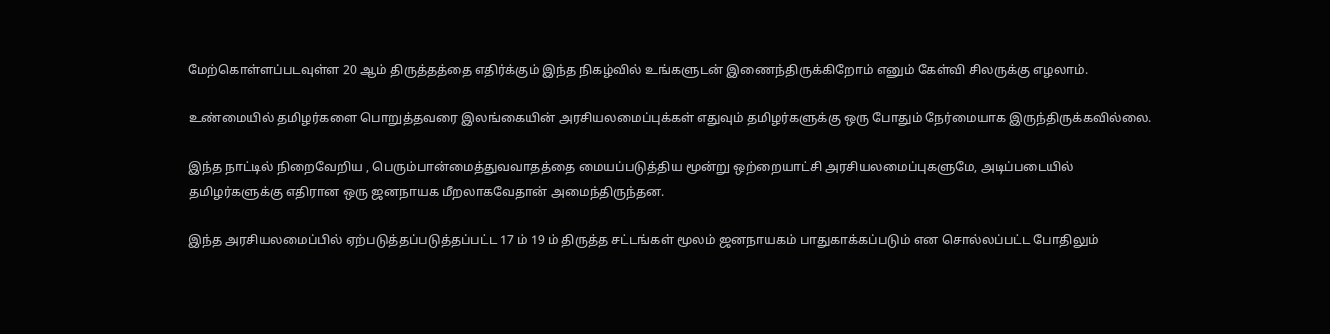மேற்கொள்ளப்படவுள்ள 20 ஆம் திருத்தத்தை எதிர்க்கும் இந்த நிகழ்வில் உங்களுடன் இணைந்திருக்கிறோம் எனும் கேள்வி சிலருக்கு எழலாம்.

உண்மையில் தமிழர்களை பொறுத்தவரை இலங்கையின் அரசியலமைப்புக்கள் எதுவும் தமிழர்களுக்கு ஒரு போதும் நேர்மையாக இருந்திருக்கவில்லை.

இந்த நாட்டில் நிறைவேறிய , பெரும்பான்மைத்துவவாதத்தை மையப்படுத்திய மூன்று ஒற்றையாட்சி அரசியலமைப்புகளுமே, அடிப்படையில் தமிழர்களுக்கு எதிரான ஒரு ஜனநாயக மீறலாகவேதான் அமைந்திருந்தன.

இந்த அரசியலமைப்பில் ஏற்படுத்தப்படுத்தப்பட்ட 17 ம் 19 ம் திருத்த சட்டங்கள் மூலம் ஜனநாயகம் பாதுகாக்கப்படும் என சொல்லப்பட்ட போதிலும்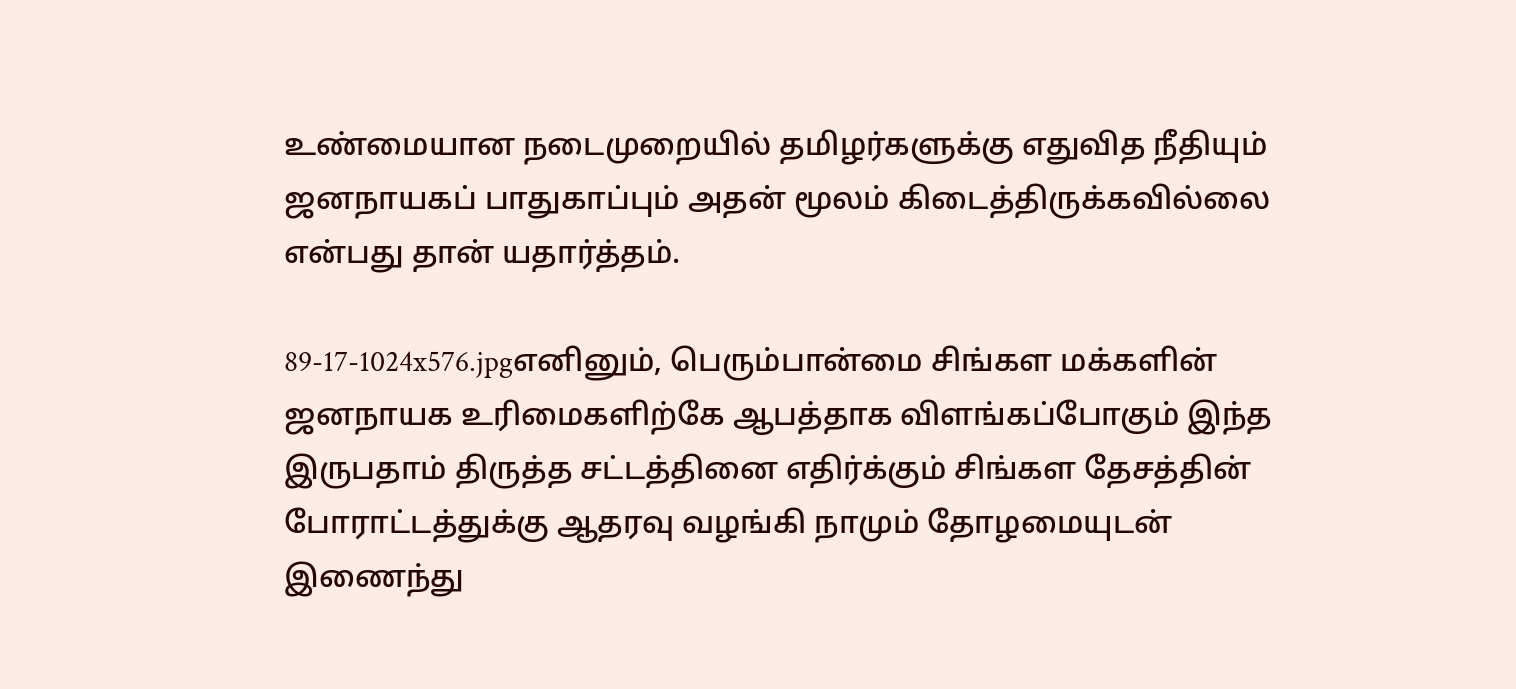உண்மையான நடைமுறையில் தமிழர்களுக்கு எதுவித நீதியும் ஜனநாயகப் பாதுகாப்பும் அதன் மூலம் கிடைத்திருக்கவில்லை என்பது தான் யதார்த்தம்.

89-17-1024x576.jpgஎனினும், பெரும்பான்மை சிங்கள மக்களின் ஜனநாயக உரிமைகளிற்கே ஆபத்தாக விளங்கப்போகும் இந்த இருபதாம் திருத்த சட்டத்தினை எதிர்க்கும் சிங்கள தேசத்தின் போராட்டத்துக்கு ஆதரவு வழங்கி நாமும் தோழமையுடன் இணைந்து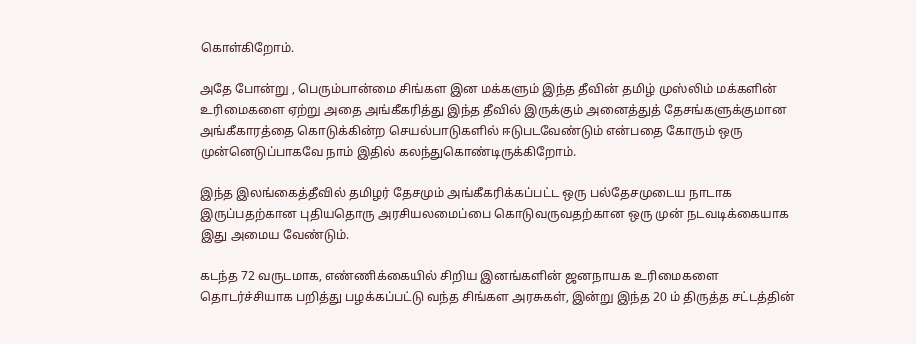கொள்கிறோம்.

அதே போன்று , பெரும்பான்மை சிங்கள இன மக்களும் இந்த தீவின் தமிழ் முஸ்லிம் மக்களின் உரிமைகளை ஏற்று அதை அங்கீகரித்து இந்த தீவில் இருக்கும் அனைத்துத் தேசங்களுக்குமான அங்கீகாரத்தை கொடுக்கின்ற செயல்பாடுகளில் ஈடுபடவேண்டும் என்பதை கோரும் ஒரு முன்னெடுப்பாகவே நாம் இதில் கலந்துகொண்டிருக்கிறோம்.

இந்த இலங்கைத்தீவில் தமிழர் தேசமும் அங்கீகரிக்கப்பட்ட ஒரு பல்தேசமுடைய நாடாக இருப்பதற்கான புதியதொரு அரசியலமைப்பை கொடுவருவதற்கான ஒரு முன் நடவடிக்கையாக இது அமைய வேண்டும்.

கடந்த 72 வருடமாக, எண்ணிக்கையில் சிறிய இனங்களின் ஜனநாயக உரிமைகளை தொடர்ச்சியாக பறித்து பழக்கப்பட்டு வந்த சிங்கள அரசுகள், இன்று இந்த 20 ம் திருத்த சட்டத்தின்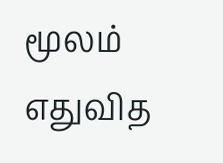மூலம் எதுவித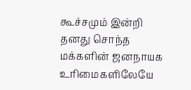கூச்சமும் இன்றி தனது சொந்த மக்களின் ஜனநாயக உரிமைகளிலேயே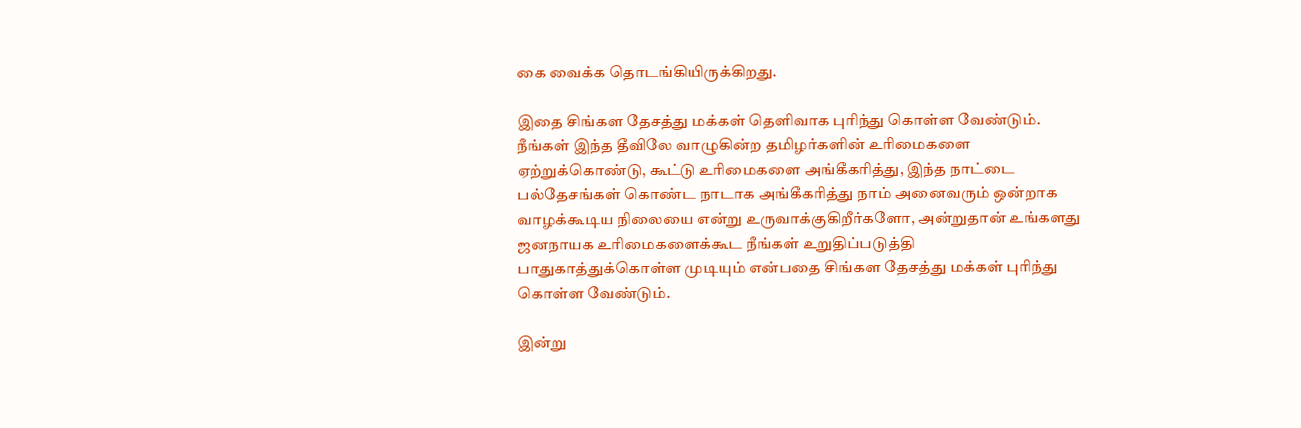கை வைக்க தொடங்கியிருக்கிறது.

இதை சிங்கள தேசத்து மக்கள் தெளிவாக புரிந்து கொள்ள வேண்டும்.
நீங்கள் இந்த தீவிலே வாழுகின்ற தமிழர்களின் உரிமைகளை ஏற்றுக்கொண்டு, கூட்டு உரிமைகளை அங்கீகரித்து, இந்த நாட்டை பல்தேசங்கள் கொண்ட நாடாக அங்கீகரித்து நாம் அனைவரும் ஒன்றாக வாழக்கூடிய நிலையை என்று உருவாக்குகிறீர்களோ, அன்றுதான் உங்களது ஜனநாயக உரிமைகளைக்கூட நீங்கள் உறுதிப்படுத்தி பாதுகாத்துக்கொள்ள முடியும் என்பதை சிங்கள தேசத்து மக்கள் புரிந்து கொள்ள வேண்டும்.

இன்று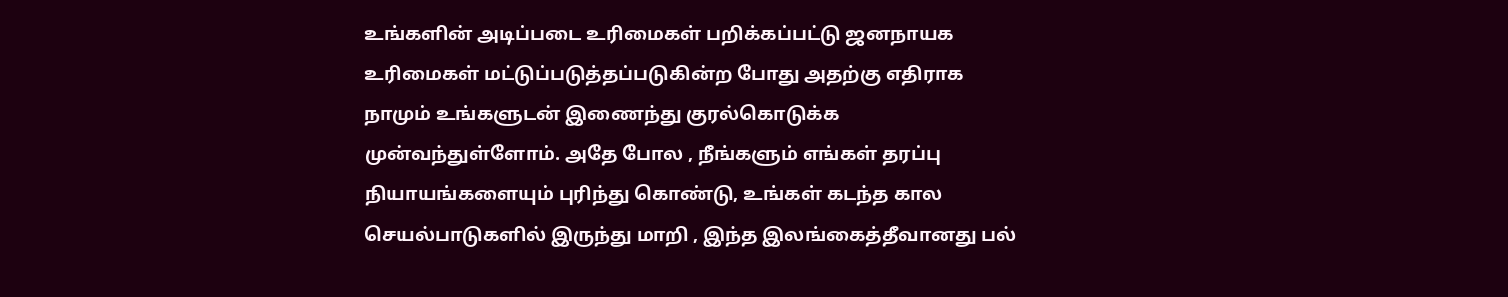உங்களின் அடிப்படை உரிமைகள் பறிக்கப்பட்டு ஜனநாயக உரிமைகள் மட்டுப்படுத்தப்படுகின்ற போது அதற்கு எதிராக நாமும் உங்களுடன் இணைந்து குரல்கொடுக்க முன்வந்துள்ளோம். அதே போல , நீங்களும் எங்கள் தரப்பு நியாயங்களையும் புரிந்து கொண்டு, உங்கள் கடந்த கால செயல்பாடுகளில் இருந்து மாறி , இந்த இலங்கைத்தீவானது பல்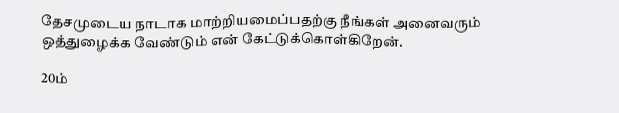தேசமுடைய நாடாக மாற்றியமைப்பதற்கு நீங்கள் அனைவரும் ஒத்துழைக்க வேண்டும் என் கேட்டுக்கொள்கிறேன்.

20ம்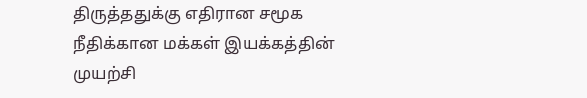திருத்ததுக்கு எதிரான சமூக நீதிக்கான மக்கள் இயக்கத்தின் முயற்சி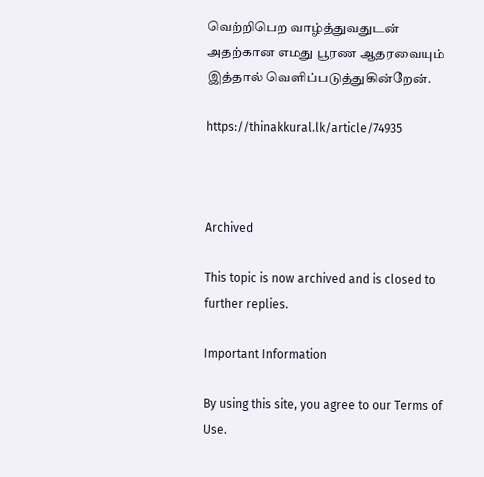வெற்றிபெற வாழ்த்துவதுடன் அதற்கான எமது பூரண ஆதரவையும் இத்தால் வெளிப்படுத்துகின்றேன்.

https://thinakkural.lk/article/74935



Archived

This topic is now archived and is closed to further replies.

Important Information

By using this site, you agree to our Terms of Use.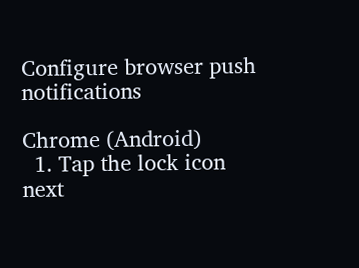Configure browser push notifications

Chrome (Android)
  1. Tap the lock icon next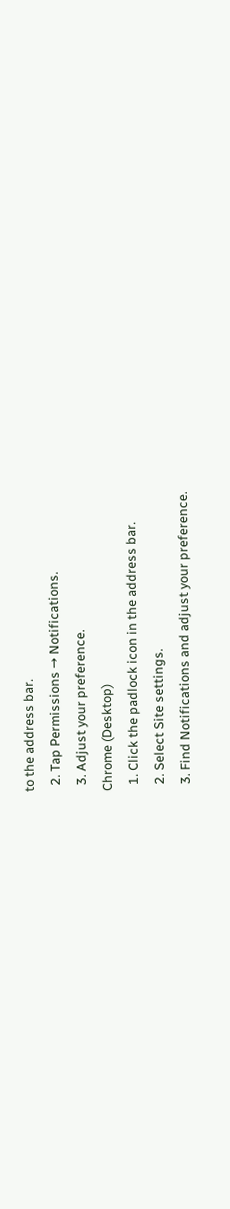to the address bar.
  2. Tap Permissions → Notifications.
  3. Adjust your preference.
Chrome (Desktop)
  1. Click the padlock icon in the address bar.
  2. Select Site settings.
  3. Find Notifications and adjust your preference.